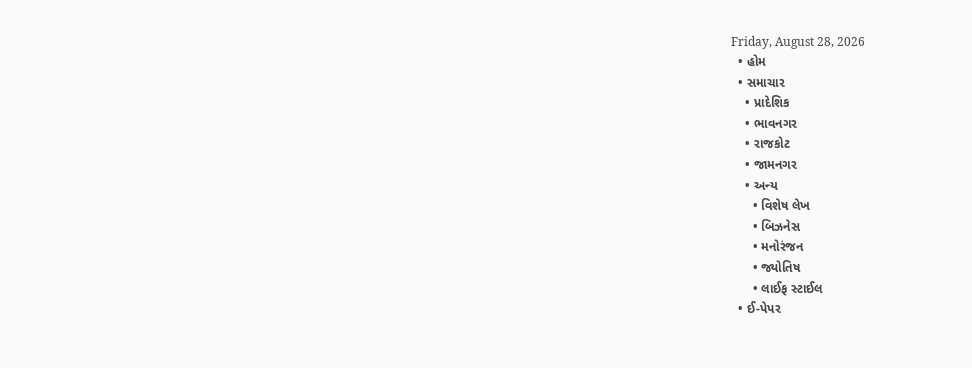Friday, August 28, 2026
  • હોમ
  • સમાચાર
    • પ્રાદેશિક
    • ભાવનગર
    • રાજકોટ
    • જામનગર
    • અન્ય
      • વિશેષ લેખ
      • બિઝનેસ
      • મનોરંજન
      • જ્યોતિષ
      • લાઈફ સ્ટાઈલ
  • ઈ-પેપર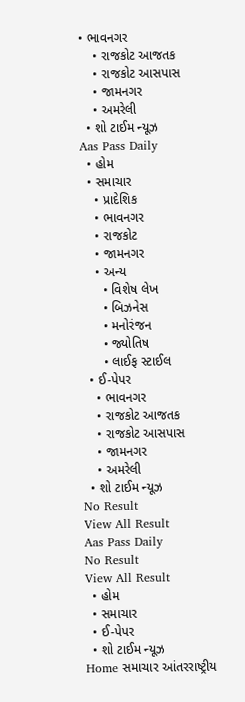• ભાવનગર
    • રાજકોટ આજતક
    • રાજકોટ આસપાસ
    • જામનગર
    • અમરેલી
  • શો ટાઈમ ન્યૂઝ
Aas Pass Daily
  • હોમ
  • સમાચાર
    • પ્રાદેશિક
    • ભાવનગર
    • રાજકોટ
    • જામનગર
    • અન્ય
      • વિશેષ લેખ
      • બિઝનેસ
      • મનોરંજન
      • જ્યોતિષ
      • લાઈફ સ્ટાઈલ
  • ઈ-પેપર
    • ભાવનગર
    • રાજકોટ આજતક
    • રાજકોટ આસપાસ
    • જામનગર
    • અમરેલી
  • શો ટાઈમ ન્યૂઝ
No Result
View All Result
Aas Pass Daily
No Result
View All Result
  • હોમ
  • સમાચાર
  • ઈ-પેપર
  • શો ટાઈમ ન્યૂઝ
Home સમાચાર આંતરરાષ્ટ્રીય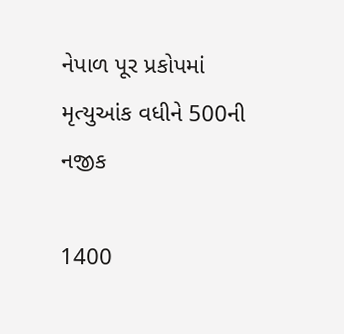નેપાળ પૂર પ્રકોપમાં મૃત્યુઆંક વધીને 500ની નજીક

1400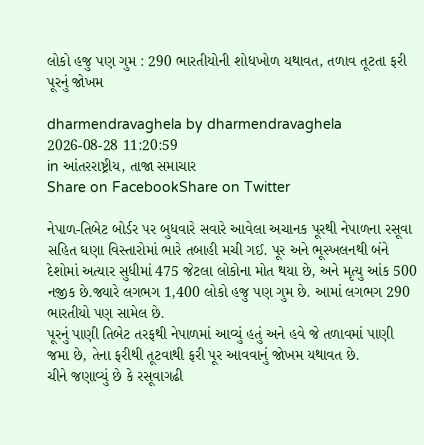લોકો હજુ પણ ગુમ : 290 ભારતીયોની શોધખોળ યથાવત, તળાવ તૂટતા ફરી પૂરનું જોખમ

dharmendravaghela by dharmendravaghela
2026-08-28 11:20:59
in આંતરરાષ્ટ્રીય, તાજા સમાચાર
Share on FacebookShare on Twitter

નેપાળ-તિબેટ બોર્ડર પર બુધવારે સવારે આવેલા અચાનક પૂરથી નેપાળના રસૂવા સહિત ઘણા વિસ્તારોમાં ભારે તબાહી મચી ગઈ. પૂર અને ભૂસ્ખલનથી બંને દેશોમાં અત્યાર સુધીમાં 475 જેટલા લોકોના મોત થયા છે, અને મૃત્યુ આંક 500 નજીક છે.જ્યારે લગભગ 1,400 લોકો હજુ પણ ગુમ છે. આમાં લગભગ 290 ભારતીયો પણ સામેલ છે.
પૂરનું પાણી તિબેટ તરફથી નેપાળમાં આવ્યું હતું અને હવે જે તળાવમાં પાણી જમા છે, તેના ફરીથી તૂટવાથી ફરી પૂર આવવાનું જોખમ યથાવત છે.
ચીને જણાવ્યું છે કે રસૂવાગઢી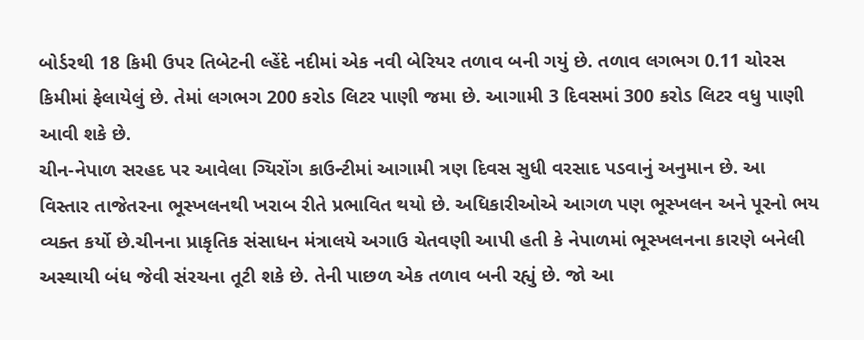બોર્ડરથી 18 કિમી ઉપર તિબેટની લ્હેંદે નદીમાં એક નવી બેરિયર તળાવ બની ગયું છે. તળાવ લગભગ 0.11 ચોરસ કિમીમાં ફેલાયેલું છે. તેમાં લગભગ 200 કરોડ લિટર પાણી જમા છે. આગામી 3 દિવસમાં 300 કરોડ લિટર વધુ પાણી આવી શકે છે.
ચીન-નેપાળ સરહદ પર આવેલા ગ્યિરોંગ કાઉન્ટીમાં આગામી ત્રણ દિવસ સુધી વરસાદ પડવાનું અનુમાન છે. આ વિસ્તાર તાજેતરના ભૂસ્ખલનથી ખરાબ રીતે પ્રભાવિત થયો છે. અધિકારીઓએ આગળ પણ ભૂસ્ખલન અને પૂરનો ભય વ્યક્ત કર્યો છે.ચીનના પ્રાકૃતિક સંસાધન મંત્રાલયે અગાઉ ચેતવણી આપી હતી કે નેપાળમાં ભૂસ્ખલનના કારણે બનેલી અસ્થાયી બંધ જેવી સંરચના તૂટી શકે છે. તેની પાછળ એક તળાવ બની રહ્યું છે. જો આ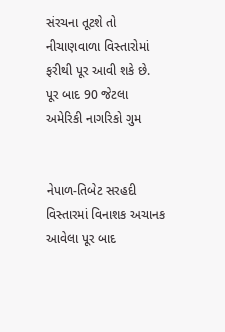સંરચના તૂટશે તો નીચાણવાળા વિસ્તારોમાં ફરીથી પૂર આવી શકે છે.
પૂર બાદ 90 જેટલા અમેરિકી નાગરિકો ગુમ


નેપાળ-તિબેટ સરહદી વિસ્તારમાં વિનાશક અચાનક આવેલા પૂર બાદ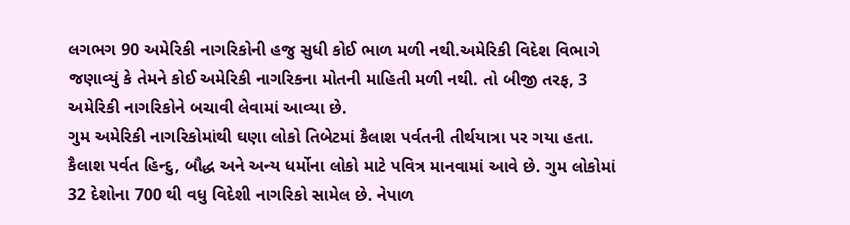લગભગ 90 અમેરિકી નાગરિકોની હજુ સુધી કોઈ ભાળ મળી નથી.અમેરિકી વિદેશ વિભાગે જણાવ્યું કે તેમને કોઈ અમેરિકી નાગરિકના મોતની માહિતી મળી નથી. તો બીજી તરફ, 3 અમેરિકી નાગરિકોને બચાવી લેવામાં આવ્યા છે.
ગુમ અમેરિકી નાગરિકોમાંથી ઘણા લોકો તિબેટમાં કૈલાશ પર્વતની તીર્થયાત્રા પર ગયા હતા. કૈલાશ પર્વત હિન્દુ, બૌદ્ધ અને અન્ય ધર્મોના લોકો માટે પવિત્ર માનવામાં આવે છે. ગુમ લોકોમાં 32 દેશોના 700 થી વધુ વિદેશી નાગરિકો સામેલ છે. નેપાળ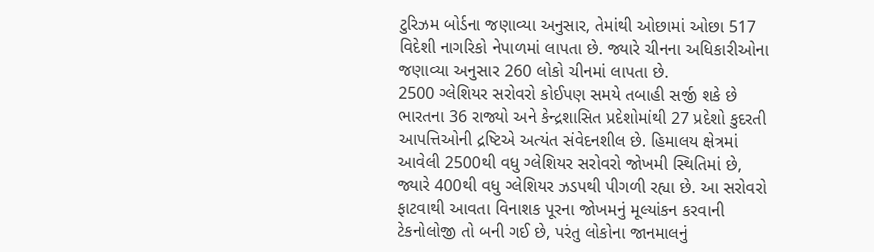ટુરિઝમ બોર્ડના જણાવ્યા અનુસાર, તેમાંથી ઓછામાં ઓછા 517 વિદેશી નાગરિકો નેપાળમાં લાપતા છે. જ્યારે ચીનના અધિકારીઓના જણાવ્યા અનુસાર 260 લોકો ચીનમાં લાપતા છે.
2500 ગ્લેશિયર સરોવરો કોઈપણ સમયે તબાહી સર્જી શકે છે
ભારતના 36 રાજ્યો અને કેન્દ્રશાસિત પ્રદેશોમાંથી 27 પ્રદેશો કુદરતી આપત્તિઓની દ્રષ્ટિએ અત્યંત સંવેદનશીલ છે. હિમાલય ક્ષેત્રમાં આવેલી 2500થી વધુ ગ્લેશિયર સરોવરો જોખમી સ્થિતિમાં છે, જ્યારે 400થી વધુ ગ્લેશિયર ઝડપથી પીગળી રહ્યા છે. આ સરોવરો ફાટવાથી આવતા વિનાશક પૂરના જોખમનું મૂલ્યાંકન કરવાની ટેકનોલોજી તો બની ગઈ છે, પરંતુ લોકોના જાનમાલનું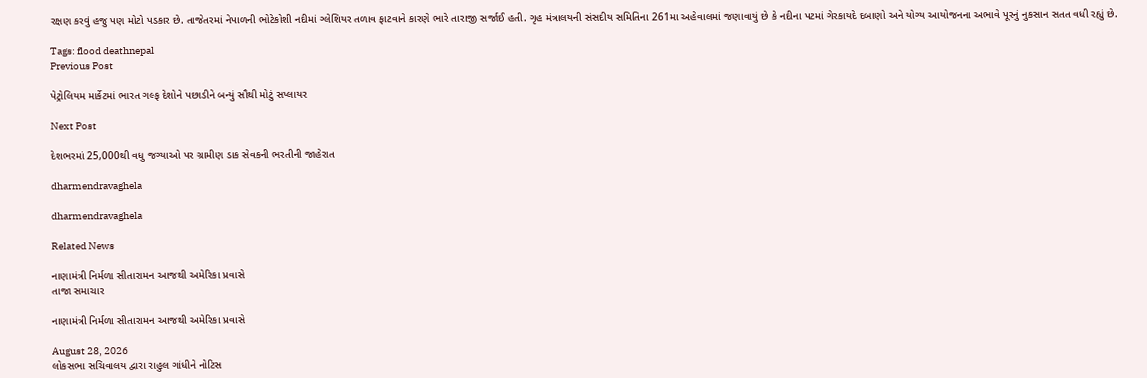રક્ષણ કરવું હજુ પણ મોટો પડકાર છે. તાજેતરમાં નેપાળની ભોટેકોશી નદીમાં ગ્લેશિયર તળાવ ફાટવાને કારણે ભારે તારાજી સર્જાઈ હતી. ગૃહ મંત્રાલયની સંસદીય સમિતિના 261મા અહેવાલમાં જણાવાયું છે કે નદીના પટમાં ગેરકાયદે દબાણો અને યોગ્ય આયોજનના અભાવે પૂરનું નુકસાન સતત વધી રહ્યું છે.

Tags: flood deathnepal
Previous Post

પેટ્રોલિયમ માર્કેટમાં ભારત ગલ્ફ દેશોને પછાડીને બન્યું સૌથી મોટું સપ્લાયર

Next Post

દેશભરમાં 25,000થી વધુ જગ્યાઓ પર ગ્રામીણ ડાક સેવકની ભરતીની જાહેરાત

dharmendravaghela

dharmendravaghela

Related News

નાણામંત્રી નિર્મળા સીતારામન આજથી અમેરિકા પ્રવાસે
તાજા સમાચાર

નાણામંત્રી નિર્મળા સીતારામન આજથી અમેરિકા પ્રવાસે

August 28, 2026
લોકસભા સચિવાલય દ્વારા રાહુલ ગાંધીને નોટિસ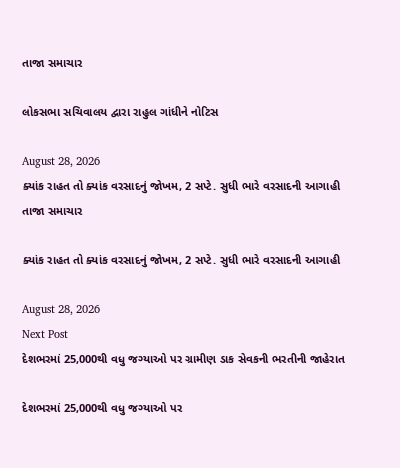તાજા સમાચાર

લોકસભા સચિવાલય દ્વારા રાહુલ ગાંધીને નોટિસ

August 28, 2026
ક્યાંક રાહત તો ક્યાંક વરસાદનું જોખમ, 2 સપ્ટે. સુધી ભારે વરસાદની આગાહી
તાજા સમાચાર

ક્યાંક રાહત તો ક્યાંક વરસાદનું જોખમ, 2 સપ્ટે. સુધી ભારે વરસાદની આગાહી

August 28, 2026
Next Post
દેશભરમાં 25,000થી વધુ જગ્યાઓ પર ગ્રામીણ ડાક સેવકની ભરતીની જાહેરાત

દેશભરમાં 25,000થી વધુ જગ્યાઓ પર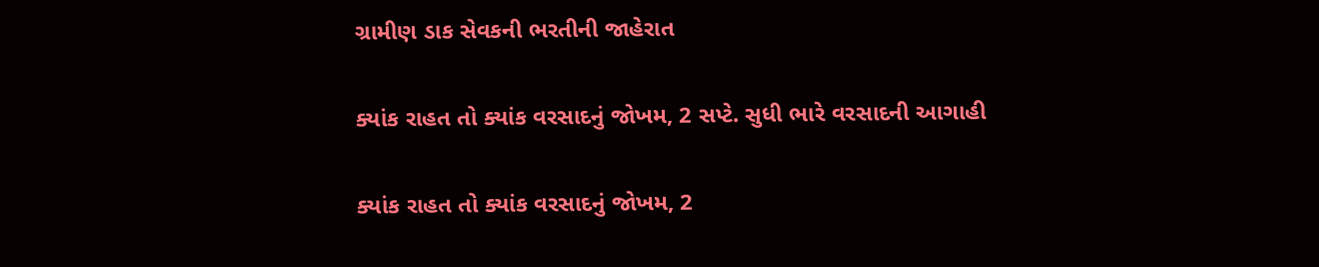ગ્રામીણ ડાક સેવકની ભરતીની જાહેરાત

ક્યાંક રાહત તો ક્યાંક વરસાદનું જોખમ, 2 સપ્ટે. સુધી ભારે વરસાદની આગાહી

ક્યાંક રાહત તો ક્યાંક વરસાદનું જોખમ, 2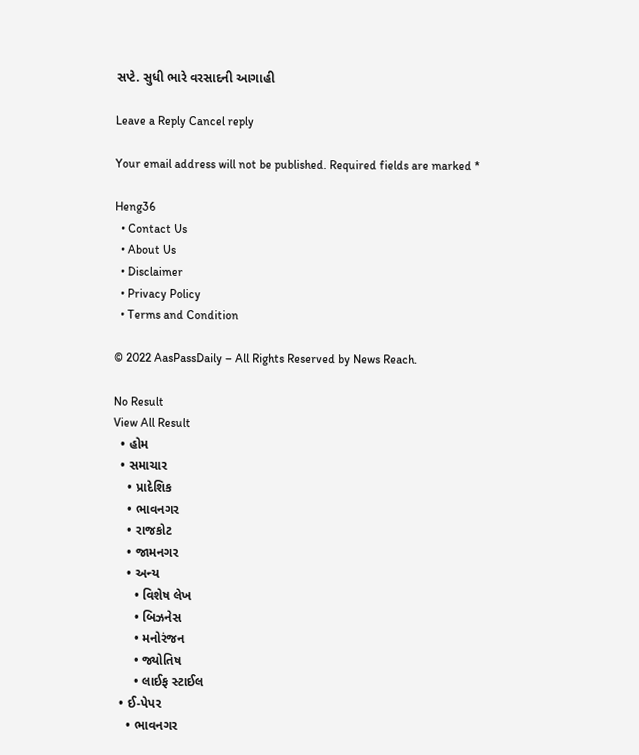સપ્ટે. સુધી ભારે વરસાદની આગાહી

Leave a Reply Cancel reply

Your email address will not be published. Required fields are marked *

Heng36
  • Contact Us
  • About Us
  • Disclaimer
  • Privacy Policy
  • Terms and Condition

© 2022 AasPassDaily – All Rights Reserved by News Reach.

No Result
View All Result
  • હોમ
  • સમાચાર
    • પ્રાદેશિક
    • ભાવનગર
    • રાજકોટ
    • જામનગર
    • અન્ય
      • વિશેષ લેખ
      • બિઝનેસ
      • મનોરંજન
      • જ્યોતિષ
      • લાઈફ સ્ટાઈલ
  • ઈ-પેપર
    • ભાવનગર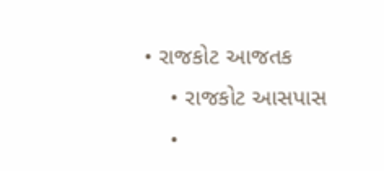• રાજકોટ આજતક
    • રાજકોટ આસપાસ
    •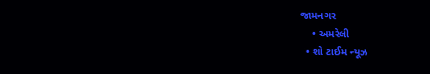જામનગર
    • અમરેલી
  • શો ટાઈમ ન્યૂઝ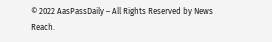© 2022 AasPassDaily – All Rights Reserved by News Reach.